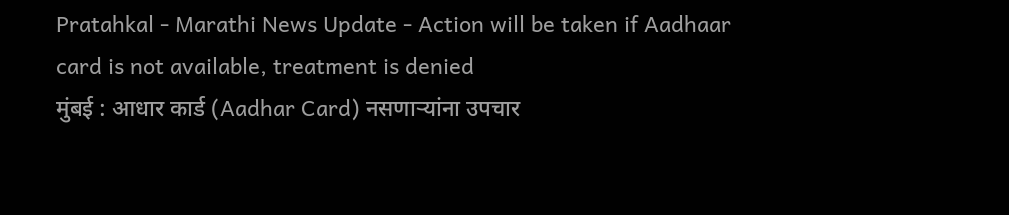Pratahkal - Marathi News Update - Action will be taken if Aadhaar card is not available, treatment is denied
मुंबई : आधार कार्ड (Aadhar Card) नसणाऱ्यांना उपचार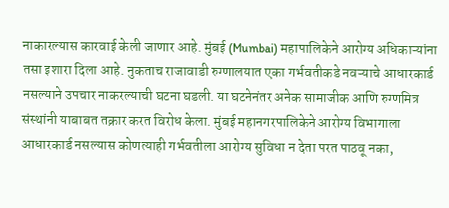नाकारल्यास कारवाई केली जाणार आहे. मुंबई (Mumbai) महापालिकेने आरोग्य अधिकाऱ्यांना तसा इशारा दिला आहे. नुकताच राजावाडी रुग्णालयात एका गर्भवतीकडे नवऱ्याचे आधारकार्ड नसल्याने उपचार नाकरल्याची घटना घडली. या घटनेनंतर अनेक सामाजीक आणि रुग्णमित्र संस्थांनी याबाबत तक्रार करत विरोध केला. मुंबई महानगरपालिकेने आरोग्य विभागाला आधारकार्ड नसल्यास कोणत्याही गर्भवतीला आरोग्य सुविधा न देता परत पाठवू नका,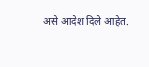असे आदेश दिले आहेत.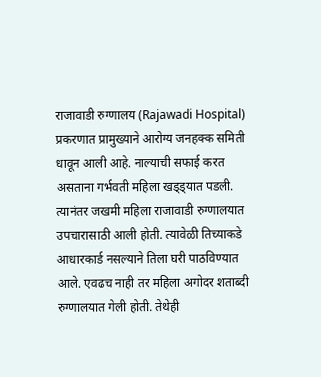राजावाडी रुग्णालय (Rajawadi Hospital) प्रकरणात प्रामुख्याने आरोग्य जनहक्क समिती धावून आली आहे. नाल्याची सफाई करत असताना गर्भवती महिला खड्ड्यात पडली. त्यानंतर जखमी महिला राजावाडी रुग्णालयात उपचारासाठी आली होती. त्यावेळी तिच्याकडे आधारकार्ड नसल्याने तिला घरी पाठविण्यात आले. एवढच नाही तर महिला अगोदर शताब्दी रुग्णालयात गेली होती. तेथेही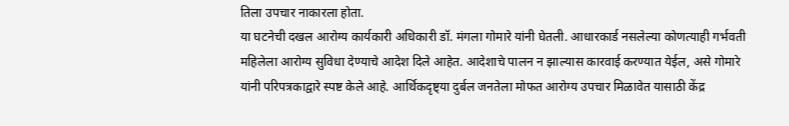तिला उपचार नाकारला होता.
या घटनेची दखल आरोग्य कार्यकारी अधिकारी डॉ. मंगला गोमारे यांनी घेतली. आधारकार्ड नसलेल्या कोणत्याही गर्भवती महिलेला आरोग्य सुविधा देण्याचे आदेश दिले आहेत. आदेशाचे पालन न झाल्यास कारवाई करण्यात येईल, असे गोमारे यांनी परिपत्रकाद्वारे स्पष्ट केले आहे. आर्थिकदृष्ट्या दुर्बल जनतेला मोफत आरोग्य उपचार मिळावेत यासाठी केंद्र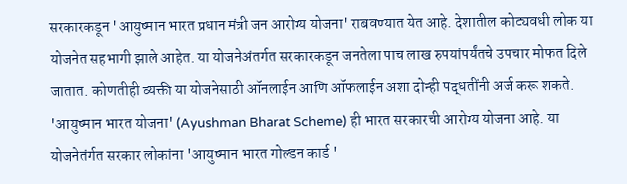सरकारकडून 'आयुष्मान भारत प्रधान मंत्री जन आरोग्य योजना' राबवण्यात येत आहे. देशातील कोट्यवधी लोक या योजनेत सहभागी झाले आहेत. या योजनेअंतर्गत सरकारकडून जनतेला पाच लाख रुपयांपर्यंतचे उपचार मोफत दिले जातात. कोणतीही व्यक्ती या योजनेसाठी ऑनलाईन आणि ऑफलाईन अशा दोन्ही पद्धतींनी अर्ज करू शकते. 'आयुष्मान भारत योजना' (Ayushman Bharat Scheme) ही भारत सरकारची आरोग्य योजना आहे. या योजनेतंर्गत सरकार लोकांना 'आयुष्मान भारत गोल्डन कार्ड '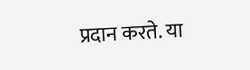प्रदान करते. या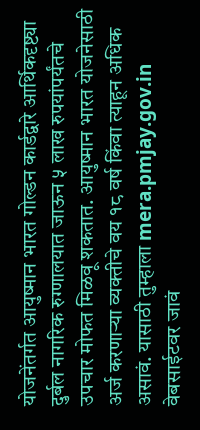योजनेंतर्गत आयुष्मान भारत गोल्डन कार्डद्वारे आर्थिकदृष्ट्या दुर्बल नागरिक रुग्णालयात जाऊन ५ लाख रुपयांपर्यंतचे उपचार मोफत मिळवू शकतात. आयुष्मान भारत योजनेसाठी अर्ज करणाऱ्या व्यक्तीचे वय १८ वर्ष किंवा त्याहून अधिक असावं. यासाठी तुम्हाला mera.pmjay.gov.in वेबसाईटवर जावं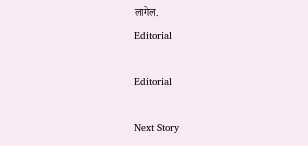लागेल.
Editorial

Editorial

Next Story